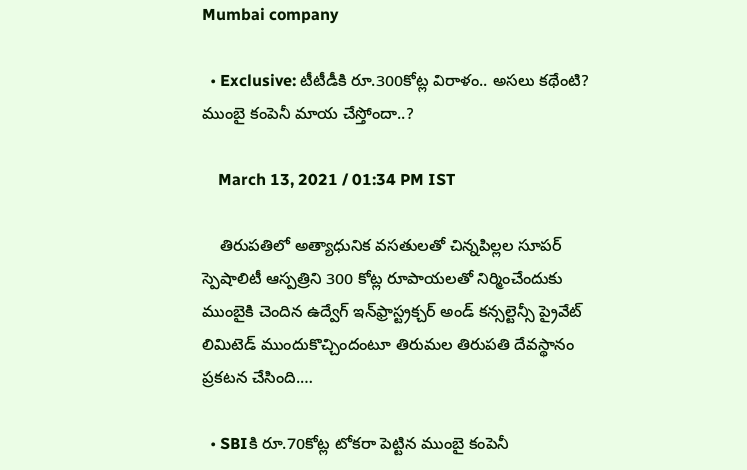Mumbai company

  • Exclusive: టీటీడీకి రూ.300కోట్ల విరాళం.. అసలు కథేంటి? ముంబై కంపెనీ మాయ చేస్తోందా..?

    March 13, 2021 / 01:34 PM IST

    తిరుపతిలో అత్యాధునిక వసతులతో చిన్నపిల్లల సూపర్‌ స్పెషాలిటీ ఆస్పత్రిని 300 కోట్ల రూపాయలతో నిర్మించేందుకు ముంబైకి చెందిన ఉద్వేగ్ ఇన్‌ఫ్రాస్ట్రక్చర్ అండ్ కన్సల్టెన్సీ ప్రైవేట్ లిమిటెడ్ ముందుకొచ్చిందంటూ తిరుమల తిరుపతి దేవస్థానం ప్రకటన చేసింది.…

  • SBIకి రూ.70కోట్ల టోకరా పెట్టిన ముంబై కంపెనీ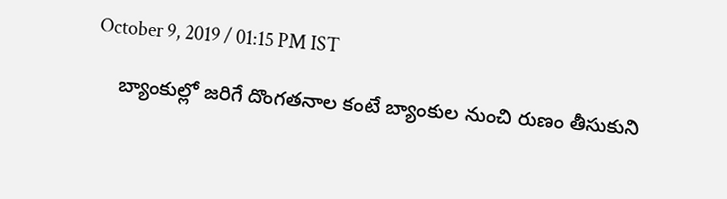October 9, 2019 / 01:15 PM IST

    బ్యాంకుల్లో జరిగే దొంగతనాల కంటే బ్యాంకుల నుంచి రుణం తీసుకుని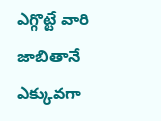ఎగ్గొట్టే వారి జాబితానే ఎక్కువగా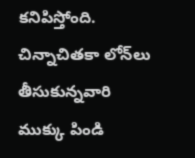కనిపిస్తోంది. చిన్నాచితకా లోన్‌లు తీసుకున్నవారి ముక్కు పిండి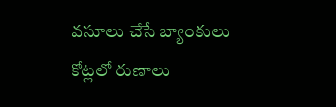వసూలు చేసే బ్యాంకులు కోట్లలో రుణాలు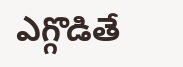ఎగ్గొడితే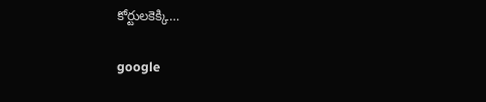కోర్టులకెక్కి…

google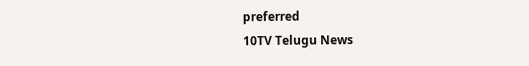preferred
10TV Telugu News